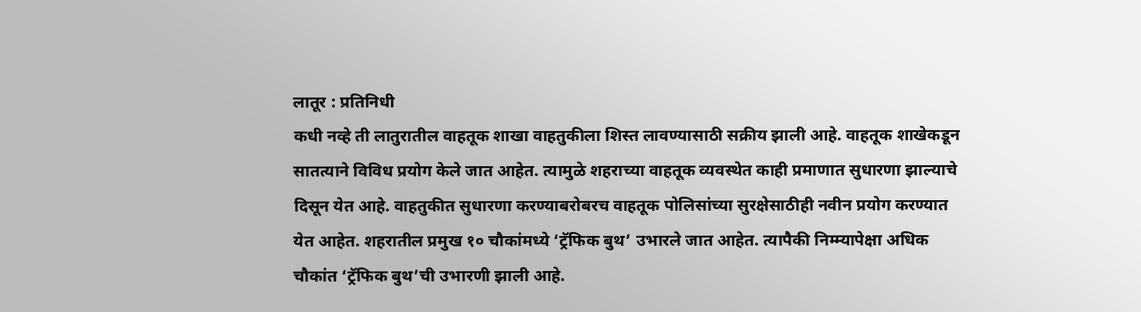लातूर : प्रतिनिधी
कधी नव्हे ती लातुरातील वाहतूक शाखा वाहतुकीला शिस्त लावण्यासाठी सक्रीय झाली आहे. वाहतूक शाखेकडून सातत्याने विविध प्रयोग केले जात आहेत. त्यामुळे शहराच्या वाहतूक व्यवस्थेत काही प्रमाणात सुधारणा झाल्याचे दिसून येत आहे. वाहतुकीत सुधारणा करण्याबरोबरच वाहतूक पोलिसांच्या सुरक्षेसाठीही नवीन प्रयोग करण्यात येत आहेत. शहरातील प्रमुख १० चौकांमध्ये ‘ट्रॅफिक बुथ’ उभारले जात आहेत. त्यापैकी निम्म्यापेक्षा अधिक चौकांत ‘ट्रॅफिक बुथ’ची उभारणी झाली आहे.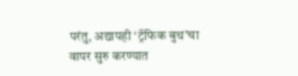परंतु, अद्यापही ‘ट्रॅफिक बुथ’चा वापर सुरु करण्यात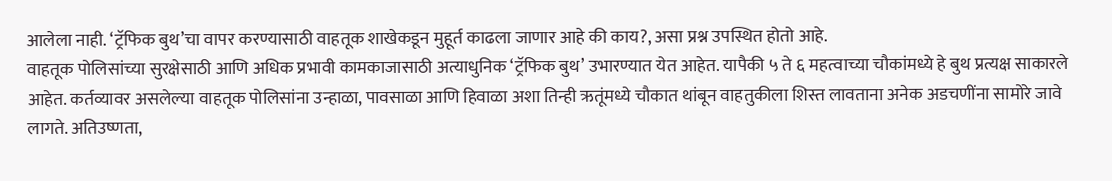आलेला नाही. ‘ट्रॅफिक बुथ’चा वापर करण्यासाठी वाहतूक शाखेकडून मुहूर्त काढला जाणार आहे की काय?, असा प्रश्न उपस्थित होतो आहे.
वाहतूक पोलिसांच्या सुरक्षेसाठी आणि अधिक प्रभावी कामकाजासाठी अत्याधुनिक ‘ट्रॅफिक बुथ’ उभारण्यात येत आहेत. यापैकी ५ ते ६ महत्वाच्या चौकांमध्ये हे बुथ प्रत्यक्ष साकारले आहेत. कर्तव्यावर असलेल्या वाहतूक पोलिसांना उन्हाळा, पावसाळा आणि हिवाळा अशा तिन्ही ऋतूंमध्ये चौकात थांबून वाहतुकीला शिस्त लावताना अनेक अडचणींना सामोरे जावे लागते. अतिउष्णता,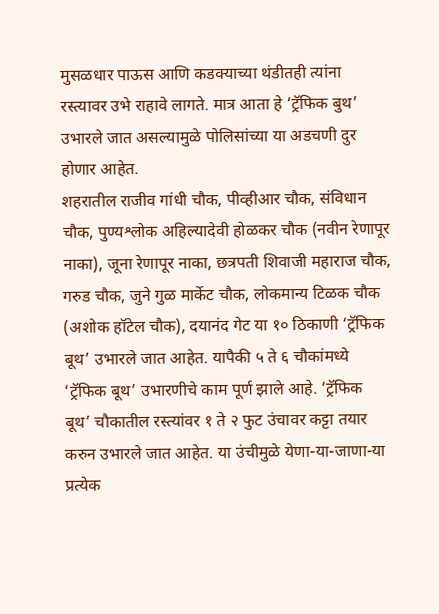मुसळधार पाऊस आणि कडक्याच्या थंडीतही त्यांना रस्त्यावर उभे राहावे लागते. मात्र आता हे ‘ट्रॅफिक बुथ’ उभारले जात असल्यामुळे पोलिसांच्या या अडचणी दुर होणार आहेत.
शहरातील राजीव गांधी चौक, पीव्हीआर चौक, संविधान चौक, पुण्यश्लोक अहिल्यादेवी होळकर चौक (नवीन रेणापूर नाका), जूना रेणापूर नाका, छत्रपती शिवाजी महाराज चौक, गरुड चौक, जुने गुळ मार्केट चौक, लोकमान्य टिळक चौक (अशोक हॉटेल चौक), दयानंद गेट या १० ठिकाणी ‘ट्रॅफिक बूथ’ उभारले जात आहेत. यापैकी ५ ते ६ चौकांमध्ये ‘ट्रॅफिक बूथ’ उभारणीचे काम पूर्ण झाले आहे. ‘ट्रॅफिक बूथ’ चौकातील रस्त्यांवर १ ते २ फुट उंचावर कट्टा तयार करुन उभारले जात आहेत. या उंचीमुळे येणा-या-जाणा-या प्रत्येक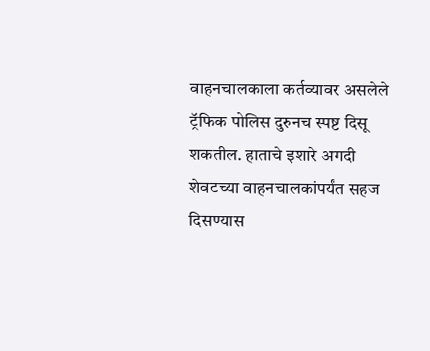वाहनचालकाला कर्तव्यावर असलेले ट्रॅफिक पोलिस दुरुनच स्पष्ट दिसू शकतील. हाताचे इशारे अगदी शेवटच्या वाहनचालकांपर्यंत सहज दिसण्यास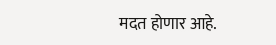मदत होणार आहे.